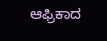ಆಫ್ರಿಕಾದ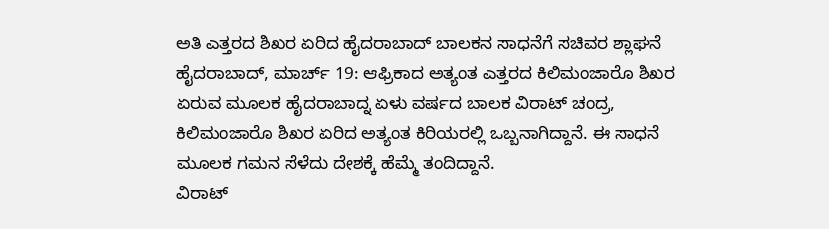ಅತಿ ಎತ್ತರದ ಶಿಖರ ಏರಿದ ಹೈದರಾಬಾದ್ ಬಾಲಕನ ಸಾಧನೆಗೆ ಸಚಿವರ ಶ್ಲಾಘನೆ
ಹೈದರಾಬಾದ್, ಮಾರ್ಚ್ 19: ಆಫ್ರಿಕಾದ ಅತ್ಯಂತ ಎತ್ತರದ ಕಿಲಿಮಂಜಾರೊ ಶಿಖರ ಏರುವ ಮೂಲಕ ಹೈದರಾಬಾದ್ನ ಏಳು ವರ್ಷದ ಬಾಲಕ ವಿರಾಟ್ ಚಂದ್ರ, ಕಿಲಿಮಂಜಾರೊ ಶಿಖರ ಏರಿದ ಅತ್ಯಂತ ಕಿರಿಯರಲ್ಲಿ ಒಬ್ಬನಾಗಿದ್ದಾನೆ. ಈ ಸಾಧನೆ ಮೂಲಕ ಗಮನ ಸೆಳೆದು ದೇಶಕ್ಕೆ ಹೆಮ್ಮೆ ತಂದಿದ್ದಾನೆ.
ವಿರಾಟ್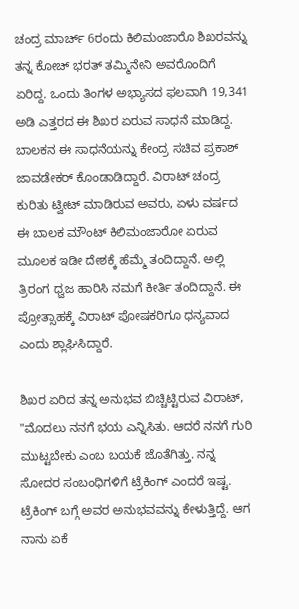ಚಂದ್ರ ಮಾರ್ಚ್ 6ರಂದು ಕಿಲಿಮಂಜಾರೊ ಶಿಖರವನ್ನು ತನ್ನ ಕೋಚ್ ಭರತ್ ತಮ್ಮಿನೇನಿ ಅವರೊಂದಿಗೆ ಏರಿದ್ದ. ಒಂದು ತಿಂಗಳ ಅಭ್ಯಾಸದ ಫಲವಾಗಿ 19,341 ಅಡಿ ಎತ್ತರದ ಈ ಶಿಖರ ಏರುವ ಸಾಧನೆ ಮಾಡಿದ್ದ.
ಬಾಲಕನ ಈ ಸಾಧನೆಯನ್ನು ಕೇಂದ್ರ ಸಚಿವ ಪ್ರಕಾಶ್ ಜಾವಡೇಕರ್ ಕೊಂಡಾಡಿದ್ದಾರೆ. ವಿರಾಟ್ ಚಂದ್ರ ಕುರಿತು ಟ್ವೀಟ್ ಮಾಡಿರುವ ಅವರು, ಏಳು ವರ್ಷದ ಈ ಬಾಲಕ ಮೌಂಟ್ ಕಿಲಿಮಂಜಾರೋ ಏರುವ ಮೂಲಕ ಇಡೀ ದೇಶಕ್ಕೆ ಹೆಮ್ಮೆ ತಂದಿದ್ದಾನೆ. ಅಲ್ಲಿ ತ್ರಿರಂಗ ಧ್ವಜ ಹಾರಿಸಿ ನಮಗೆ ಕೀರ್ತಿ ತಂದಿದ್ದಾನೆ. ಈ ಪ್ರೋತ್ಸಾಹಕ್ಕೆ ವಿರಾಟ್ ಪೋಷಕರಿಗೂ ಧನ್ಯವಾದ ಎಂದು ಶ್ಲಾಘಿಸಿದ್ದಾರೆ.

ಶಿಖರ ಏರಿದ ತನ್ನ ಅನುಭವ ಬಿಚ್ಚಿಟ್ಟಿರುವ ವಿರಾಟ್, "ಮೊದಲು ನನಗೆ ಭಯ ಎನ್ನಿಸಿತು. ಆದರೆ ನನಗೆ ಗುರಿ ಮುಟ್ಟಬೇಕು ಎಂಬ ಬಯಕೆ ಜೊತೆಗಿತ್ತು. ನನ್ನ ಸೋದರ ಸಂಬಂಧಿಗಳಿಗೆ ಟ್ರೆಕಿಂಗ್ ಎಂದರೆ ಇಷ್ಟ. ಟ್ರೆಕಿಂಗ್ ಬಗ್ಗೆ ಅವರ ಅನುಭವವನ್ನು ಕೇಳುತ್ತಿದ್ದೆ. ಆಗ ನಾನು ಏಕೆ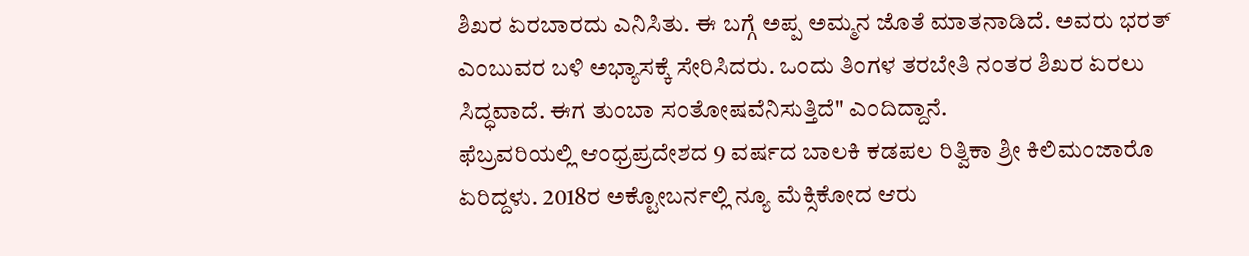ಶಿಖರ ಏರಬಾರದು ಎನಿಸಿತು. ಈ ಬಗ್ಗೆ ಅಪ್ಪ ಅಮ್ಮನ ಜೊತೆ ಮಾತನಾಡಿದೆ. ಅವರು ಭರತ್ ಎಂಬುವರ ಬಳಿ ಅಭ್ಯಾಸಕ್ಕೆ ಸೇರಿಸಿದರು. ಒಂದು ತಿಂಗಳ ತರಬೇತಿ ನಂತರ ಶಿಖರ ಏರಲು ಸಿದ್ಧವಾದೆ. ಈಗ ತುಂಬಾ ಸಂತೋಷವೆನಿಸುತ್ತಿದೆ" ಎಂದಿದ್ದಾನೆ.
ಫೆಬ್ರವರಿಯಲ್ಲಿ ಆಂಧ್ರಪ್ರದೇಶದ 9 ವರ್ಷದ ಬಾಲಕಿ ಕಡಪಲ ರಿತ್ವಿಕಾ ಶ್ರೀ ಕಿಲಿಮಂಜಾರೊ ಏರಿದ್ದಳು. 2018ರ ಅಕ್ಟೋಬರ್ನಲ್ಲಿ ನ್ಯೂ ಮೆಕ್ಸಿಕೋದ ಆರು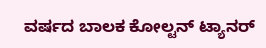ವರ್ಷದ ಬಾಲಕ ಕೋಲ್ಟನ್ ಟ್ಯಾನರ್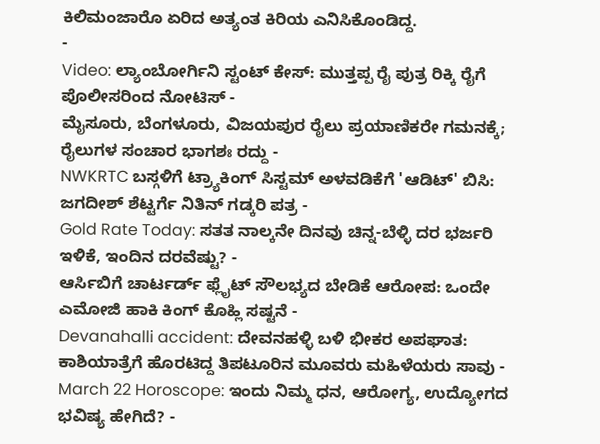ಕಿಲಿಮಂಜಾರೊ ಏರಿದ ಅತ್ಯಂತ ಕಿರಿಯ ಎನಿಸಿಕೊಂಡಿದ್ದ.
-
Video: ಲ್ಯಾಂಬೋರ್ಗಿನಿ ಸ್ಟಂಟ್ ಕೇಸ್: ಮುತ್ತಪ್ಪ ರೈ ಪುತ್ರ ರಿಕ್ಕಿ ರೈಗೆ ಪೊಲೀಸರಿಂದ ನೋಟಿಸ್ -
ಮೈಸೂರು, ಬೆಂಗಳೂರು, ವಿಜಯಪುರ ರೈಲು ಪ್ರಯಾಣಿಕರೇ ಗಮನಕ್ಕೆ; ರೈಲುಗಳ ಸಂಚಾರ ಭಾಗಶಃ ರದ್ದು -
NWKRTC ಬಸ್ಗಳಿಗೆ ಟ್ರ್ಯಾಕಿಂಗ್ ಸಿಸ್ಟಮ್ ಅಳವಡಿಕೆಗೆ 'ಆಡಿಟ್' ಬಿಸಿ: ಜಗದೀಶ್ ಶೆಟ್ಟರ್ಗೆ ನಿತಿನ್ ಗಡ್ಕರಿ ಪತ್ರ -
Gold Rate Today: ಸತತ ನಾಲ್ಕನೇ ದಿನವು ಚಿನ್ನ-ಬೆಳ್ಳಿ ದರ ಭರ್ಜರಿ ಇಳಿಕೆ, ಇಂದಿನ ದರವೆಷ್ಟು? -
ಆರ್ಸಿಬಿಗೆ ಚಾರ್ಟರ್ಡ್ ಫ್ಲೈಟ್ ಸೌಲಭ್ಯದ ಬೇಡಿಕೆ ಆರೋಪ: ಒಂದೇ ಎಮೋಜಿ ಹಾಕಿ ಕಿಂಗ್ ಕೊಹ್ಲಿ ಸಷ್ಟನೆ -
Devanahalli accident: ದೇವನಹಳ್ಳಿ ಬಳಿ ಭೀಕರ ಅಪಘಾತ: ಕಾಶಿಯಾತ್ರೆಗೆ ಹೊರಟಿದ್ದ ತಿಪಟೂರಿನ ಮೂವರು ಮಹಿಳೆಯರು ಸಾವು -
March 22 Horoscope: ಇಂದು ನಿಮ್ಮ ಧನ, ಆರೋಗ್ಯ, ಉದ್ಯೋಗದ ಭವಿಷ್ಯ ಹೇಗಿದೆ? -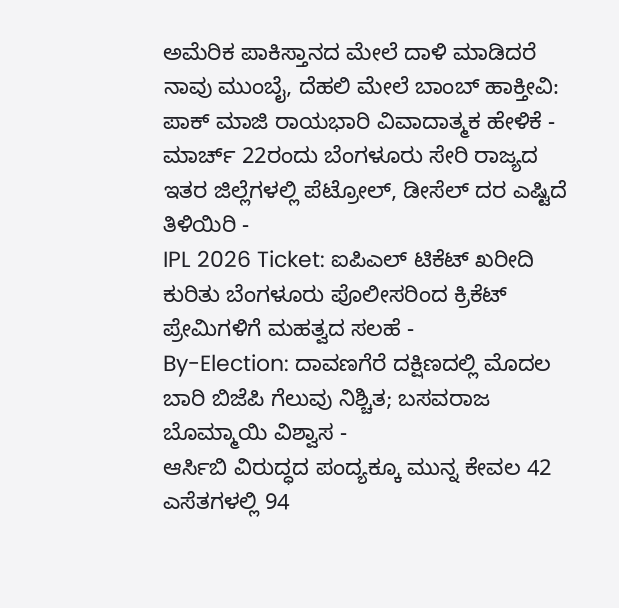ಅಮೆರಿಕ ಪಾಕಿಸ್ತಾನದ ಮೇಲೆ ದಾಳಿ ಮಾಡಿದರೆ ನಾವು ಮುಂಬೈ, ದೆಹಲಿ ಮೇಲೆ ಬಾಂಬ್ ಹಾಕ್ತೀವಿ: ಪಾಕ್ ಮಾಜಿ ರಾಯಭಾರಿ ವಿವಾದಾತ್ಮಕ ಹೇಳಿಕೆ -
ಮಾರ್ಚ್ 22ರಂದು ಬೆಂಗಳೂರು ಸೇರಿ ರಾಜ್ಯದ ಇತರ ಜಿಲ್ಲೆಗಳಲ್ಲಿ ಪೆಟ್ರೋಲ್, ಡೀಸೆಲ್ ದರ ಎಷ್ಟಿದೆ ತಿಳಿಯಿರಿ -
IPL 2026 Ticket: ಐಪಿಎಲ್ ಟಿಕೆಟ್ ಖರೀದಿ ಕುರಿತು ಬೆಂಗಳೂರು ಪೊಲೀಸರಿಂದ ಕ್ರಿಕೆಟ್ ಪ್ರೇಮಿಗಳಿಗೆ ಮಹತ್ವದ ಸಲಹೆ -
By-Election: ದಾವಣಗೆರೆ ದಕ್ಷಿಣದಲ್ಲಿ ಮೊದಲ ಬಾರಿ ಬಿಜೆಪಿ ಗೆಲುವು ನಿಶ್ಚಿತ; ಬಸವರಾಜ ಬೊಮ್ಮಾಯಿ ವಿಶ್ವಾಸ -
ಆರ್ಸಿಬಿ ವಿರುದ್ಧದ ಪಂದ್ಯಕ್ಕೂ ಮುನ್ನ ಕೇವಲ 42 ಎಸೆತಗಳಲ್ಲಿ 94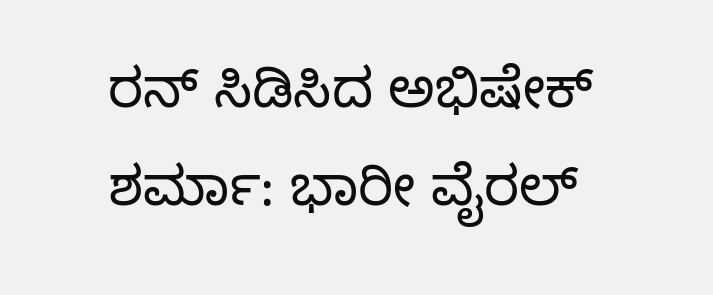ರನ್ ಸಿಡಿಸಿದ ಅಭಿಷೇಕ್ ಶರ್ಮಾ: ಭಾರೀ ವೈರಲ್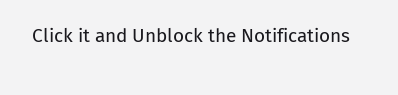Click it and Unblock the Notifications